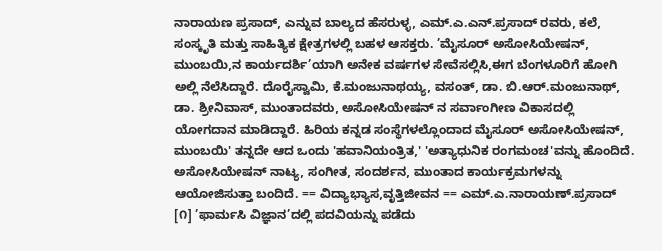ನಾರಾಯಣ ಪ್ರಸಾದ್, ಎನ್ನುವ ಬಾಲ್ಯದ ಹೆಸರುಳ್ಳ, ಎಮ್.ಎ.ಎನ್.ಪ್ರಸಾದ್ ರವರು, ಕಲೆ, ಸಂಸ್ಕೃತಿ ಮತ್ತು ಸಾಹಿತ್ಯಿಕ ಕ್ಷೇತ್ರಗಳಲ್ಲಿ ಬಹಳ ಆಸಕ್ತರು. ’ಮೈಸೂರ್ ಅಸೋಸಿಯೇಷನ್, ಮುಂಬಯಿ,ನ ಕಾರ್ಯದರ್ಶಿ’ಯಾಗಿ ಅನೇಕ ವರ್ಷಗಳ ಸೇವೆಸಲ್ಲಿಸಿ,ಈಗ ಬೆಂಗಳೂರಿಗೆ ಹೋಗಿ ಅಲ್ಲಿ ನೆಲೆಸಿದ್ದಾರೆ. ದೊರೈಸ್ವಾಮಿ, ಕೆ.ಮಂಜುನಾಥಯ್ಯ, ವಸಂತ್, ಡಾ. ಬಿ.ಆರ್.ಮಂಜುನಾಥ್, ಡಾ. ಶ್ರೀನಿವಾಸ್, ಮುಂತಾದವರು, ಅಸೋಸಿಯೇಷನ್ ನ ಸರ್ವಾಂಗೀಣ ವಿಕಾಸದಲ್ಲಿ ಯೋಗದಾನ ಮಾಡಿದ್ದಾರೆ. ಹಿರಿಯ ಕನ್ನಡ ಸಂಸ್ಥೆಗಳಲ್ಲೊಂದಾದ ಮೈಸೂರ್ ಅಸೋಸಿಯೇಷನ್, ಮುಂಬಯಿ' ತನ್ನದೇ ಆದ ಒಂದು 'ಹವಾನಿಯಂತ್ರಿತ,' 'ಅತ್ಯಾಧುನಿಕ ರಂಗಮಂಚ'ವನ್ನು ಹೊಂದಿದೆ. ಅಸೋಸಿಯೇಷನ್ ನಾಟ್ಯ, ಸಂಗೀತ, ಸಂದರ್ಶನ, ಮುಂತಾದ ಕಾರ್ಯಕ್ರಮಗಳನ್ನು ಆಯೋಜಿಸುತ್ತಾ ಬಂದಿದೆ. == ವಿದ್ಯಾಭ್ಯಾಸ,ವೃತ್ತಿಜೀವನ == ಎಮ್.ಎ.ನಾರಾಯಣ್.ಪ್ರಸಾದ್ [೧] ’ಫಾರ್ಮಸಿ ವಿಜ್ಞಾನ’ದಲ್ಲಿ ಪದವಿಯನ್ನು ಪಡೆದು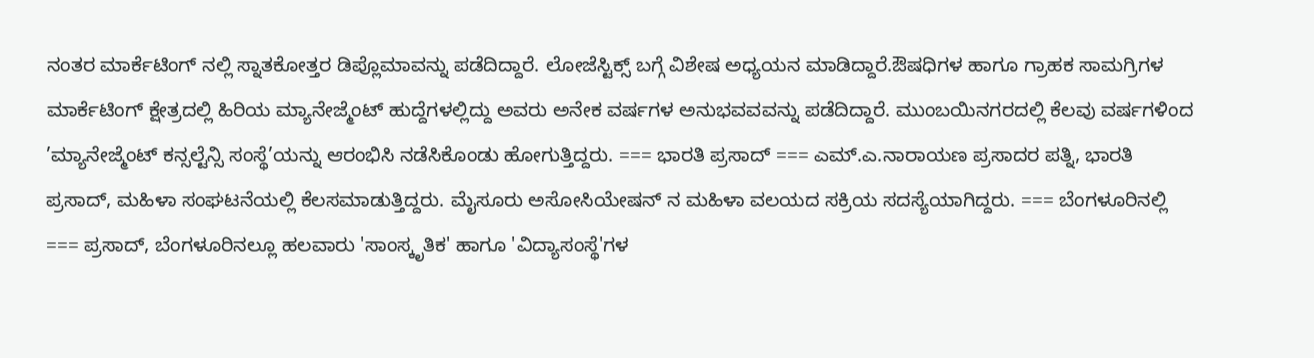ನಂತರ ಮಾರ್ಕೆಟಿಂಗ್ ನಲ್ಲಿ ಸ್ನಾತಕೋತ್ತರ ಡಿಪ್ಲೊಮಾವನ್ನು ಪಡೆದಿದ್ದಾರೆ. ಲೋಜೆಸ್ಟಿಕ್ಸ್ ಬಗ್ಗೆ ವಿಶೇಷ ಅಧ್ಯಯನ ಮಾಡಿದ್ದಾರೆ.ಔಷಧಿಗಳ ಹಾಗೂ ಗ್ರಾಹಕ ಸಾಮಗ್ರಿಗಳ ಮಾರ್ಕೆಟಿಂಗ್ ಕ್ಷೇತ್ರದಲ್ಲಿ ಹಿರಿಯ ಮ್ಯಾನೇಜ್ಮೆಂಟ್ ಹುದ್ದೆಗಳಲ್ಲಿದ್ದು ಅವರು ಅನೇಕ ವರ್ಷಗಳ ಅನುಭವವವನ್ನು ಪಡೆದಿದ್ದಾರೆ. ಮುಂಬಯಿನಗರದಲ್ಲಿ ಕೆಲವು ವರ್ಷಗಳಿಂದ ’ಮ್ಯಾನೇಜ್ಮೆಂಟ್ ಕನ್ಸಲ್ಟೆನ್ಸಿ ಸಂಸ್ಥೆ’ಯನ್ನು ಆರಂಭಿಸಿ ನಡೆಸಿಕೊಂಡು ಹೋಗುತ್ತಿದ್ದರು. === ಭಾರತಿ ಪ್ರಸಾದ್ === ಎಮ್.ಎ.ನಾರಾಯಣ ಪ್ರಸಾದರ ಪತ್ನಿ, ಭಾರತಿ ಪ್ರಸಾದ್, ಮಹಿಳಾ ಸಂಘಟನೆಯಲ್ಲಿ ಕೆಲಸಮಾಡುತ್ತಿದ್ದರು. ಮೈಸೂರು ಅಸೋಸಿಯೇಷನ್ ನ ಮಹಿಳಾ ವಲಯದ ಸಕ್ರಿಯ ಸದಸ್ಯೆಯಾಗಿದ್ದರು. === ಬೆಂಗಳೂರಿನಲ್ಲಿ === ಪ್ರಸಾದ್, ಬೆಂಗಳೂರಿನಲ್ಲೂ ಹಲವಾರು 'ಸಾಂಸ್ಕೃತಿಕ' ಹಾಗೂ 'ವಿದ್ಯಾಸಂಸ್ಥೆ'ಗಳ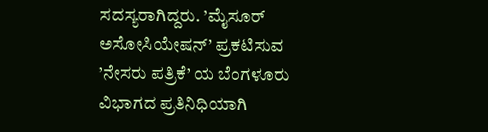ಸದಸ್ಯರಾಗಿದ್ದರು. ’ಮೈಸೂರ್ ಅಸೋಸಿಯೇಷನ್’ ಪ್ರಕಟಿಸುವ ’ನೇಸರು ಪತ್ರಿಕೆ’ ಯ ಬೆಂಗಳೂರು ವಿಭಾಗದ ಪ್ರತಿನಿಧಿಯಾಗಿ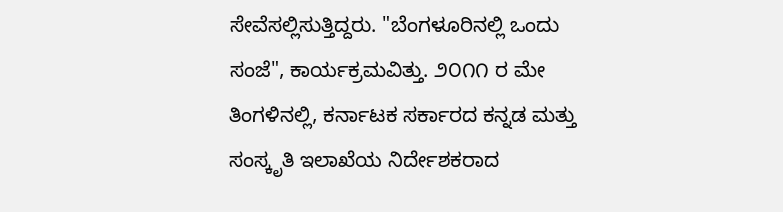ಸೇವೆಸಲ್ಲಿಸುತ್ತಿದ್ದರು. "ಬೆಂಗಳೂರಿನಲ್ಲಿ ಒಂದು ಸಂಜೆ", ಕಾರ್ಯಕ್ರಮವಿತ್ತು. ೨೦೧೧ ರ ಮೇ ತಿಂಗಳಿನಲ್ಲಿ, ಕರ್ನಾಟಕ ಸರ್ಕಾರದ ಕನ್ನಡ ಮತ್ತು ಸಂಸ್ಕೃತಿ ಇಲಾಖೆಯ ನಿರ್ದೇಶಕರಾದ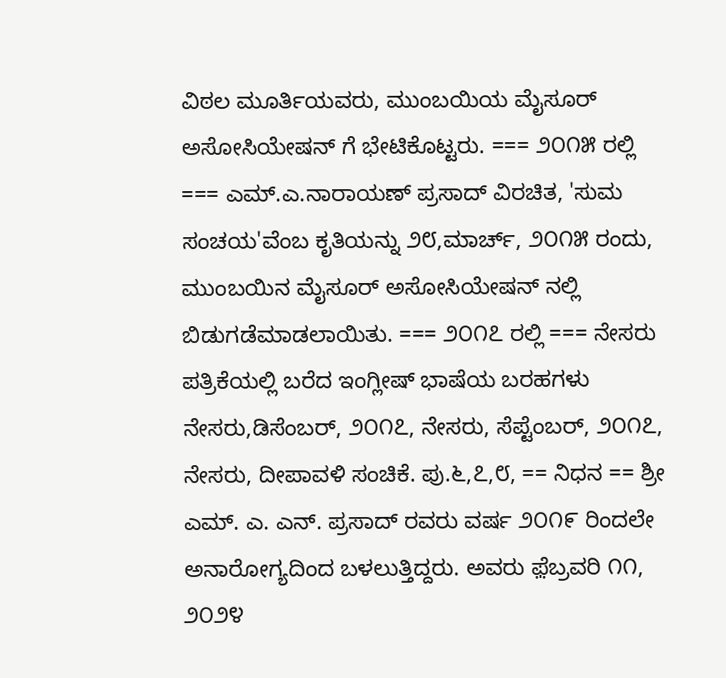ವಿಠಲ ಮೂರ್ತಿಯವರು, ಮುಂಬಯಿಯ ಮೈಸೂರ್ ಅಸೋಸಿಯೇಷನ್ ಗೆ ಭೇಟಿಕೊಟ್ಟರು. === ೨೦೧೫ ರಲ್ಲಿ === ಎಮ್.ಎ.ನಾರಾಯಣ್ ಪ್ರಸಾದ್ ವಿರಚಿತ, 'ಸುಮ ಸಂಚಯ'ವೆಂಬ ಕೃತಿಯನ್ನು ೨೮,ಮಾರ್ಚ್, ೨೦೧೫ ರಂದು, ಮುಂಬಯಿನ ಮೈಸೂರ್ ಅಸೋಸಿಯೇಷನ್ ನಲ್ಲಿ ಬಿಡುಗಡೆಮಾಡಲಾಯಿತು. === ೨೦೧೭ ರಲ್ಲಿ === ನೇಸರು ಪತ್ರಿಕೆಯಲ್ಲಿ ಬರೆದ ಇಂಗ್ಲೀಷ್ ಭಾಷೆಯ ಬರಹಗಳು ನೇಸರು,ಡಿಸೆಂಬರ್, ೨೦೧೭, ನೇಸರು, ಸೆಪ್ಟೆಂಬರ್, ೨೦೧೭, ನೇಸರು, ದೀಪಾವಳಿ ಸಂಚಿಕೆ. ಪು.೬,೭,೮, == ನಿಧನ == ಶ್ರೀ ಎಮ್. ಎ. ಎನ್. ಪ್ರಸಾದ್ ರವರು ವರ್ಷ ೨೦೧೯ ರಿಂದಲೇ ಅನಾರೋಗ್ಯದಿಂದ ಬಳಲುತ್ತಿದ್ದರು. ಅವರು ಫ಼ೆಬ್ರವರಿ ೧೧, ೨೦೨೪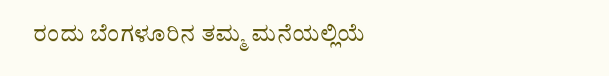ರಂದು ಬೆಂಗಳೂರಿನ ತಮ್ಮ ಮನೆಯಲ್ಲಿಯೆ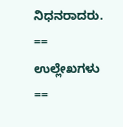ನಿಧನರಾದರು. == ಉಲ್ಲೇಖಗಳು ==